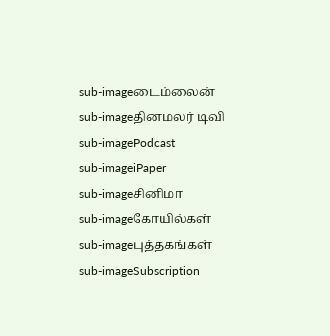sub-imageடைம்லைன்
sub-imageதினமலர் டிவி
sub-imagePodcast
sub-imageiPaper
sub-imageசினிமா
sub-imageகோயில்கள்
sub-imageபுத்தகங்கள்
sub-imageSubscription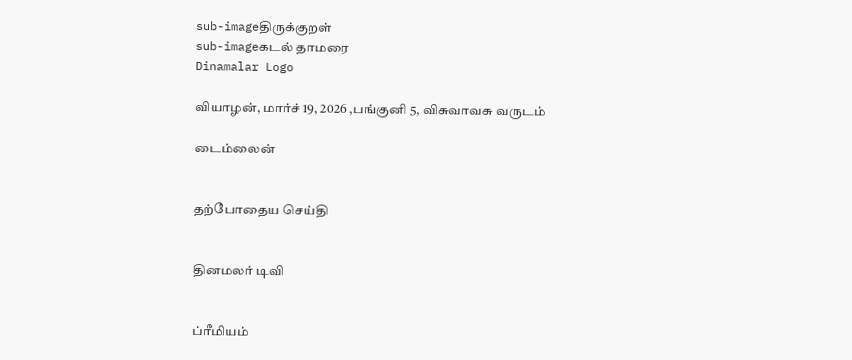sub-imageதிருக்குறள்
sub-imageகடல் தாமரை
Dinamalar Logo

வியாழன், மார்ச் 19, 2026 ,பங்குனி 5, விசுவாவசு வருடம்

டைம்லைன்


தற்போதைய செய்தி


தினமலர் டிவி


ப்ரீமியம்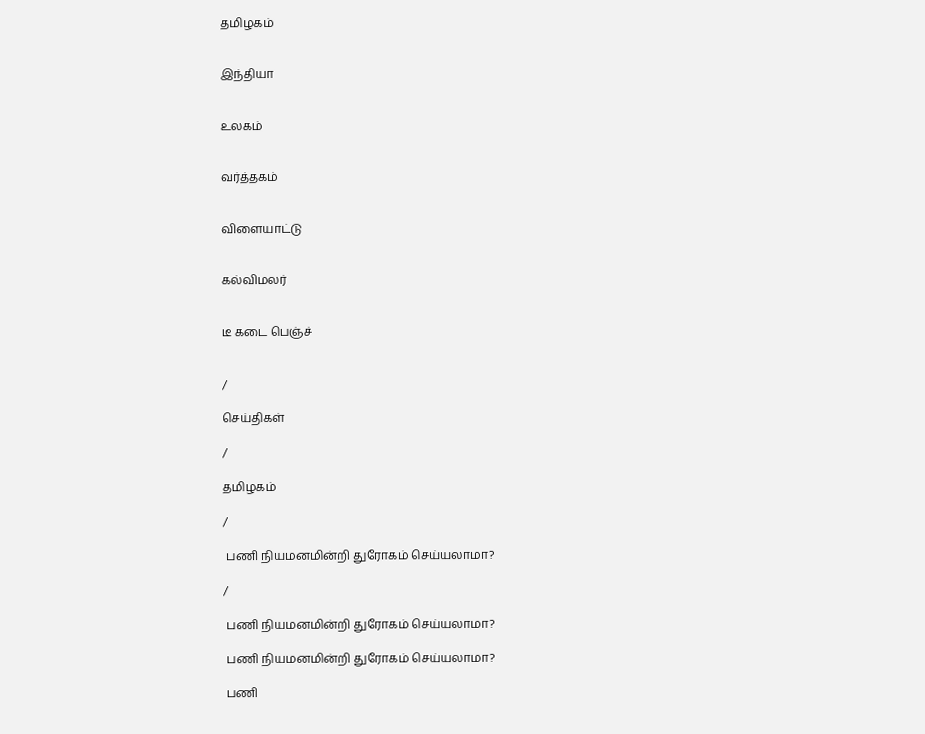தமிழகம்


இந்தியா


உலகம்


வர்த்தகம்


விளையாட்டு


கல்விமலர்


டீ கடை பெஞ்ச்


/

செய்திகள்

/

தமிழகம்

/

 பணி நியமனமின்றி துரோகம் செய்யலாமா?

/

 பணி நியமனமின்றி துரோகம் செய்யலாமா?

 பணி நியமனமின்றி துரோகம் செய்யலாமா?

 பணி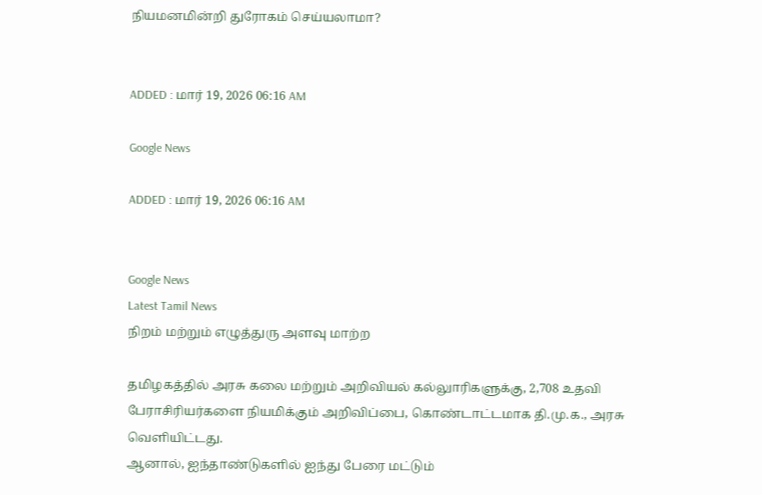நியமனமின்றி துரோகம் செய்யலாமா?


ADDED : மார் 19, 2026 06:16 AM

Google News

ADDED : மார் 19, 2026 06:16 AM


Google News
Latest Tamil News
நிறம் மற்றும் எழுத்துரு அளவு மாற்ற

தமிழகத்தில் அரசு கலை மற்றும் அறிவியல் கல்லுாரிகளுக்கு, 2,708 உதவி பேராசிரியர்களை நியமிக்கும் அறிவிப்பை, கொண்டாட்டமாக தி.மு.க., அரசு வெளியிட்டது.
ஆனால், ஐந்தாண்டுகளில் ஐந்து பேரை மட்டும்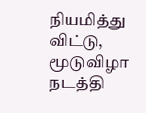நியமித்து விட்டு, மூடுவிழா நடத்தி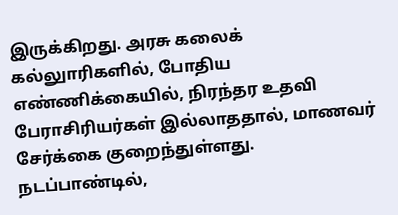இருக்கிறது. அரசு கலைக் கல்லுாரிகளில், போதிய எண்ணிக்கையில், நிரந்தர உதவி பேராசிரியர்கள் இல்லாததால், மாணவர் சேர்க்கை குறைந்துள்ளது.
நடப்பாண்டில்,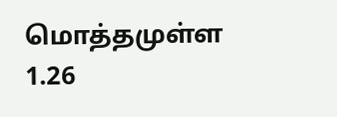மொத்தமுள்ள 1.26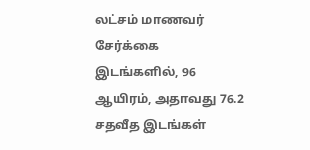லட்சம் மாணவர் சேர்க்கை இடங்களில், 96 ஆயிரம், அதாவது 76.2 சதவீத இடங்கள்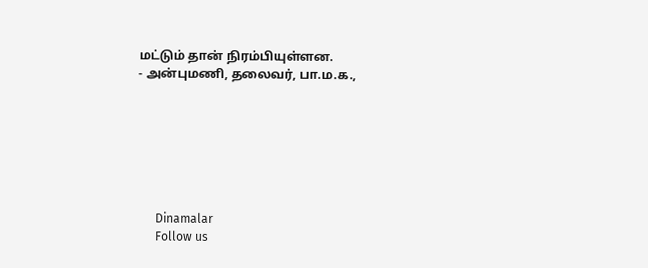மட்டும் தான் நிரம்பியுள்ளன.
- அன்புமணி, தலைவர், பா.ம.க.,







      Dinamalar
      Follow us